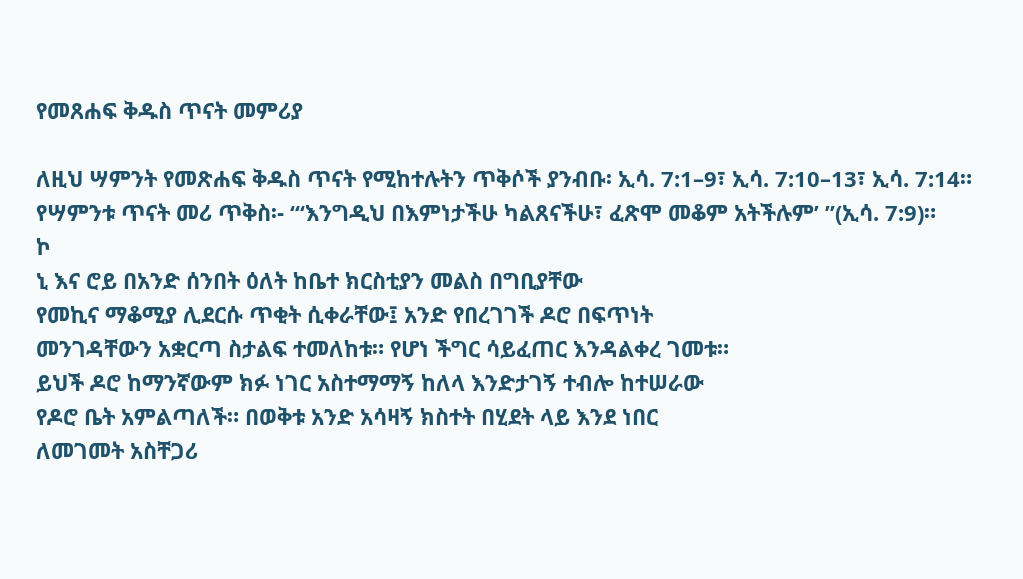የመጸሐፍ ቅዱስ ጥናት መምሪያ

ለዚህ ሣምንት የመጽሐፍ ቅዱስ ጥናት የሚከተሉትን ጥቅሶች ያንብቡ፡ ኢሳ. 7:1–9፣ ኢሳ. 7:10–13፣ ኢሳ. 7:14።
የሣምንቱ ጥናት መሪ ጥቅስ፡- “‘እንግዲህ በእምነታችሁ ካልጸናችሁ፣ ፈጽሞ መቆም አትችሉም’ ”(ኢሳ. 7:9)።
ኮ
ኒ እና ሮይ በአንድ ሰንበት ዕለት ከቤተ ክርስቲያን መልስ በግቢያቸው
የመኪና ማቆሚያ ሊደርሱ ጥቂት ሲቀራቸው፤ አንድ የበረገገች ዶሮ በፍጥነት
መንገዳቸውን አቋርጣ ስታልፍ ተመለከቱ። የሆነ ችግር ሳይፈጠር እንዳልቀረ ገመቱ።
ይህች ዶሮ ከማንኛውም ክፉ ነገር አስተማማኝ ከለላ እንድታገኝ ተብሎ ከተሠራው
የዶሮ ቤት አምልጣለች። በወቅቱ አንድ አሳዛኝ ክስተት በሂደት ላይ እንደ ነበር
ለመገመት አስቸጋሪ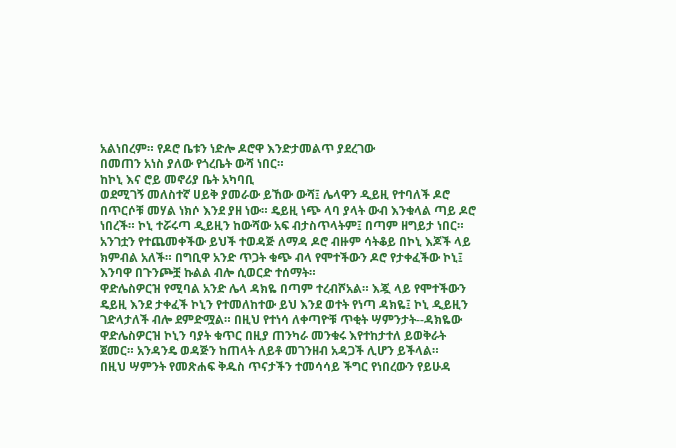አልነበረም። የዶሮ ቤቱን ነድሎ ዶሮዋ እንድታመልጥ ያደረገው
በመጠን አነስ ያለው የጎረቤት ውሻ ነበር።
ከኮኒ እና ሮይ መኖሪያ ቤት አካባቢ
ወደሚገኝ መለስተኛ ሀይቅ ያመራው ይኸው ውሻ፤ ሌላዋን ዲይዚ የተባለች ዶሮ
በጥርሶቹ መሃል ነክሶ እንደ ያዘ ነው። ዴይዚ ነጭ ላባ ያላት ውብ እንቁላል ጣይ ዶሮ
ነበረች። ኮኒ ተሯሩጣ ዲይዚን ከውሻው አፍ ብታስጥላትም፤ በጣም ዘግይታ ነበር።
አንገቷን የተጨመቀችው ይህች ተወዳጅ ለማዳ ዶሮ ብዙም ሳትቆይ በኮኒ እጆች ላይ
ክምብል አለች። በግቢዋ አንድ ጥጋት ቁጭ ብላ የሞተችውን ዶሮ የታቀፈችው ኮኒ፤
እንባዋ በጉንጮቿ ኩልል ብሎ ሲወርድ ተሰማት።
ዋድሌስዎርዝ የሚባል አንድ ሌላ ዳክዬ በጣም ተረብሾአል። እጇ ላይ የሞተችውን
ዴይዚ እንደ ታቀፈች ኮኒን የተመለከተው ይህ እንደ ወተት የነጣ ዳክዬ፤ ኮኒ ዲይዚን
ገድላታለች ብሎ ደምድሟል። በዚህ የተነሳ ለቀጣዮቹ ጥቂት ሣምንታት--ዳክዬው
ዋድሌስዎርዝ ኮኒን ባያት ቁጥር በዚያ ጠንካራ መንቁሩ እየተከታተለ ይወቅራት
ጀመር። አንዳንዴ ወዳጅን ከጠላት ለይቶ መገንዘብ አዳጋች ሊሆን ይችላል።
በዚህ ሣምንት የመጽሐፍ ቅዱስ ጥናታችን ተመሳሳይ ችግር የነበረውን የይሁዳ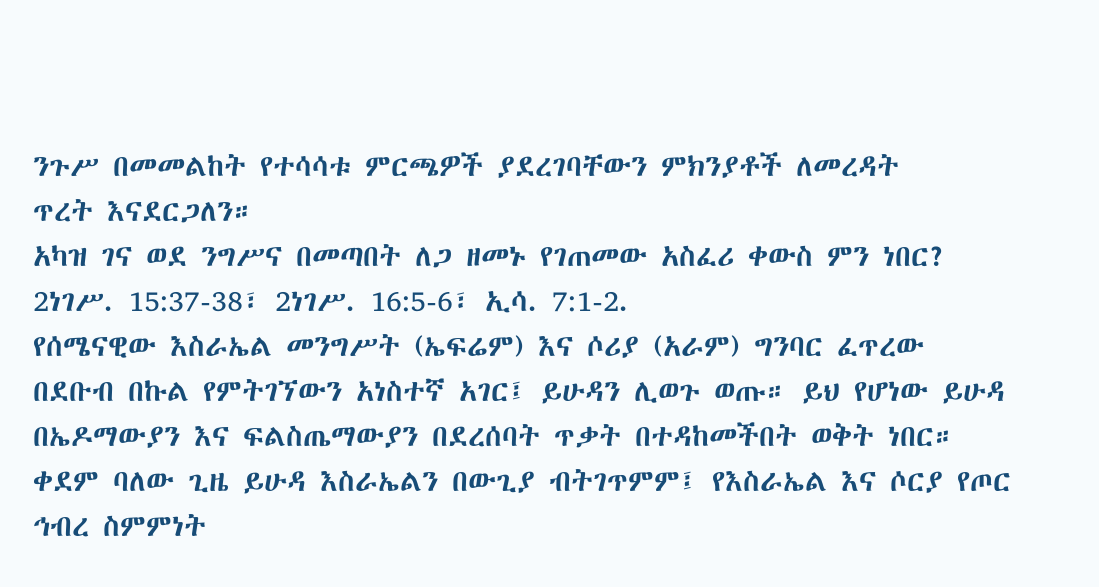ንጉሥ በመመልከት የተሳሳቱ ምርጫዎች ያደረገባቸውን ምክንያቶች ለመረዳት
ጥረት እናደርጋለን።
አካዝ ገና ወደ ንግሥና በመጣበት ለጋ ዘመኑ የገጠመው አስፈሪ ቀውስ ምን ነበር? 2ነገሥ. 15:37-38፣ 2ነገሥ. 16:5-6፣ ኢሳ. 7:1-2.
የሰሜናዊው እስራኤል መንግሥት (ኤፍሬም) እና ሶሪያ (አራም) ግንባር ፈጥረው
በደቡብ በኩል የምትገኘውን አነስተኛ አገር፤ ይሁዳን ሊወጉ ወጡ። ይህ የሆነው ይሁዳ
በኤዶማውያን እና ፍልስጤማውያን በደረሰባት ጥቃት በተዳከመችበት ወቅት ነበር።
ቀደም ባለው ጊዜ ይሁዳ እስራኤልን በውጊያ ብትገጥምም፤ የእስራኤል እና ሶርያ የጦር
ኅብረ ስምምነት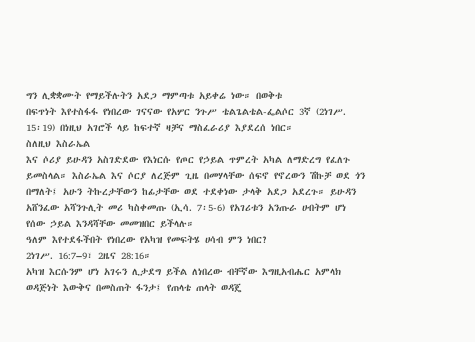ግን ሊቋቋሙት የማይችሉትን አደጋ ማምጣቱ አይቀሬ ነው። በወቅቱ
በፍጥነት እየተስፋፋ የነበረው ገናናው የአሦር ንጉሥ ቴልጌልቴል-ፌልሶር 3ኛ (2ነገሥ.
15፡19) በነዚህ አገሮች ላይ ከፍተኛ ዛቻና ማስፈራሪያ እያደረሰ ነበር።
ስለዚህ እስራኤል
እና ሶሪያ ይሁዳን አስገድደው የእነርሱ የጦር የኃይል ጥምረት አካል ለማድረግ የፈለጉ
ይመስላል። እስራኤል እና ሶርያ ለረጅም ጊዜ በመሃላቸው ሰፍኖ የኖረውን ሽኩቻ ወደ ጎን
በማለት፤ አሁን ትኩረታቸውን ከፊታቸው ወደ ተደቀነው ታላቅ አደጋ አደረጉ። ይሁዳን
አሸንፈው አሻንጉሊት መሪ ካስቀመጡ (ኢሳ. 7፡5-6) የአገሪቱን አንጡራ ሀብትም ሆነ
የሰው ኃይል እንዳሻቸው መመዝበር ይችላሉ።
ዓለም እየተደፋችበት የነበረው የአካዝ የመፍትሄ ሀሳብ ምን ነበር?
2ነገሥ. 16:7–9፣ 2ዜና 28:16።
አካዝ እርሱንም ሆነ አገሩን ሊታደግ ይችል ለነበረው ብቸኛው እግዚአብሔር አምላክ
ወዳጅነት እውቅና በመስጠት ፋንታ፤ የጠላቴ ጠላት ወዳጄ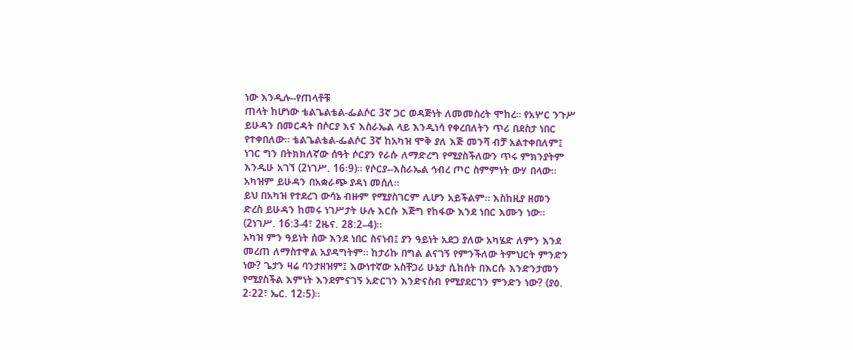ነው እንዲሉ--የጠላቶቹ
ጠላት ከሆነው ቴልጌልቴል-ፌልሶር 3ኛ ጋር ወዳጅነት ለመመስረት ሞከረ። የአሦር ንጉሥ
ይሁዳን በመርዳት በሶርያ እና እስራኤል ላይ እንዲነሳ የቀረበለትን ጥሪ በደስታ ነበር
የተቀበለው። ቴልጌልቴል-ፌልሶር 3ኛ ከአካዝ ሞቅ ያለ እጅ መንሻ ብቻ አልተቀበለም፤
ነገር ግን በትክክለኛው ሰዓት ሶርያን የራሱ ለማድረግ የሚያስችለውን ጥሩ ምክንያትም
እንዲሁ አገኘ (2ነገሥ. 16፡9)። የሶርያ--እስራኤል ኅብረ ጦር ስምምነት ውሃ በላው።
አካዝም ይሁዳን በአቋራጭ ያዳነ መሰለ።
ይህ በአካዝ የተደረገ ውሳኔ ብዙም የሚያስገርም ሊሆን አይችልም። እስከዚያ ዘመን
ድረስ ይሁዳን ከመሩ ነገሥታት ሁሉ እርሱ እጅግ የከፋው እንደ ነበር እሙን ነው።
(2ነገሥ. 16:3-4፣ 2ዜና. 28:2–4)።
አካዝ ምን ዓይነት ሰው እንደ ነበር ስናነብ፤ ያን ዓይነት አደጋ ያለው አካሄድ ለምን እንደ
መረጠ ለማስተዋል አያዳግትም። ከታሪኩ በግል ልናገኝ የምንችለው ትምህርት ምንድን
ነው? ጌታን ዛሬ ባንታዘዝም፤ እውነተኛው አስቸጋሪ ሁኔታ ሲከሰት በእርሱ እንድንታመን
የሚያስችል እምነት እንደምናገኝ አድርገን እንድናስብ የሚያደርገን ምንድን ነው? (ያዕ.
2፡22፣ ኤር. 12፡5)።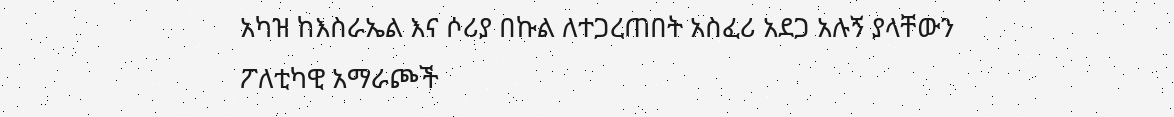አካዝ ከእስራኤል እና ሶሪያ በኩል ለተጋረጠበት አስፈሪ አደጋ አሉኝ ያላቸውን
ፖለቲካዊ አማራጮች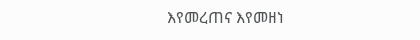እየመረጠና እየመዘነ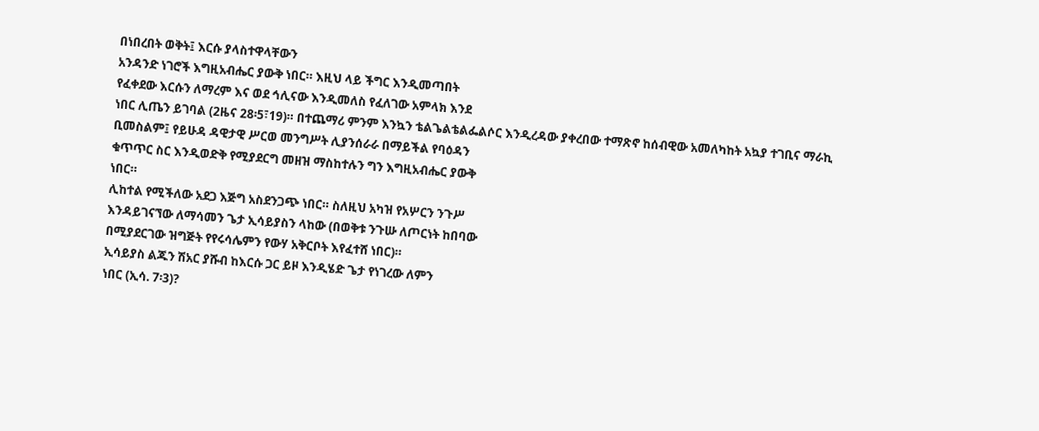በነበረበት ወቅት፤ እርሱ ያላስተዋላቸውን
አንዳንድ ነገሮች እግዚአብሔር ያውቅ ነበር። እዚህ ላይ ችግር እንዲመጣበት
የፈቀደው እርሱን ለማረም እና ወደ ኅሊናው እንዲመለስ የፈለገው አምላክ እንደ
ነበር ሊጤን ይገባል (2ዜና 28፡5፣19)። በተጨማሪ ምንም እንኳን ቴልጌልቴልፌልሶር እንዲረዳው ያቀረበው ተማጽኖ ከሰብዊው አመለካከት አኳያ ተገቢና ማራኪ
ቢመስልም፤ የይሁዳ ዳዊታዊ ሥርወ መንግሥት ሊያንሰራራ በማይችል የባዕዳን
ቁጥጥር ስር እንዲወድቅ የሚያደርግ መዘዝ ማስከተሉን ግን እግዚአብሔር ያውቅ
ነበር።
ሊከተል የሚችለው አደጋ እጅግ አስደንጋጭ ነበር። ስለዚህ አካዝ የአሦርን ንጉሥ
እንዳይገናኘው ለማሳመን ጌታ ኢሳይያስን ላከው (በወቅቱ ንጉሡ ለጦርነት ከበባው
በሚያደርገው ዝግጅት የየሩሳሌምን የውሃ አቅርቦት እየፈተሸ ነበር)።
ኢሳይያስ ልጁን ሽአር ያሹብ ከእርሱ ጋር ይዞ እንዲሄድ ጌታ የነገረው ለምን
ነበር (ኢሳ. 7፡3)?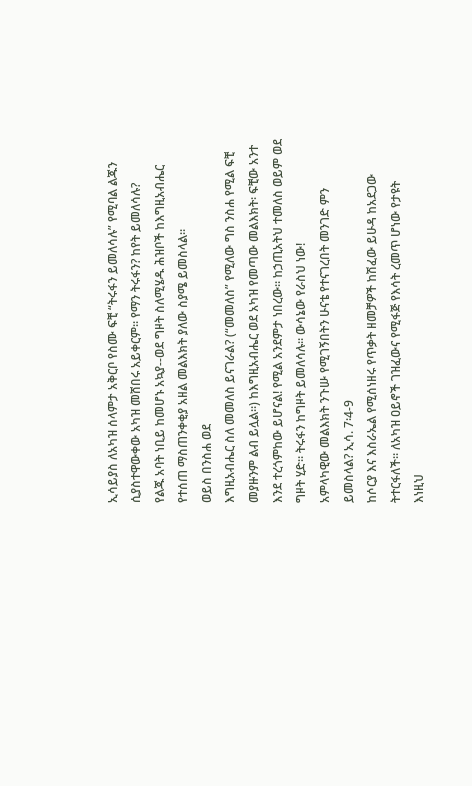ኢሳይያስ ለአካዝ ሰላምታ አቅርቦ የስሙ ፍቺ “ትሩፋን ይመለሳሉ” የሚባል ልጁን
ሲያስተዋውቀው አካዝ መሸበሩ አይቀርም። የማን ትሩፋን? ከየት ይመለሳሉ?
የልጁ አባት ነቢይ ከመሆኑ አኳያ--ወደ ግዞት ስለሚሄዱ ሕዝቦች ከእግዚአብሔር
የተሰጠ ማስጠንቀቂያ አዘል መልእክት ያለው ስያሜ ይመስላል።
ወይስ በንስሐ ወደ
እግዚአብሔር ስለ መመለስ ይናገራል? (“መመለስ” የሚለው ግስ ንስሐ የሚል ፍቺ
መያዙንም ልብ ይሏል።) ከእግዚአብሔር ወደ አካዝ የመጣው መልእክት፡ ፍቺው አንተ
እንደ ተረጎምከው ይሆናል! የሚል አንደምታ ነበረው። ከኃጢአትህ ተመለስ ወይም ወደ
ግዞት ሂድ። ትሩፋን ከግዞት ይመለሳሉ። ውሳኔው የራስህ ነው!
አምላካዊው መልእክት ንጉሡ የሚገኝበትን ሁናቴ የተናገረበት መንገድ ምን
ይመስላል? ኢሳ. 7፡4-9
ከሶርያ እና እስራኤል የሚሰነዘሩ የጥቃት ዘመቻዎች ከሽፈው ይሁዳ ከአደጋው
ትተርፋለች። ለአካዝ ዐይኖች ገዝፈውና የሚፋጅ የእሳት ረመጥ ሆነው የታዩት
እነዚህ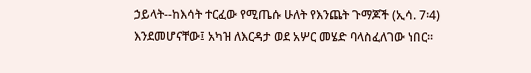ኃይላት--ከእሳት ተርፈው የሚጤሱ ሁለት የእንጨት ጉማጆች (ኢሳ. 7፡4)
እንደመሆናቸው፤ አካዝ ለእርዳታ ወደ አሦር መሄድ ባላስፈለገው ነበር።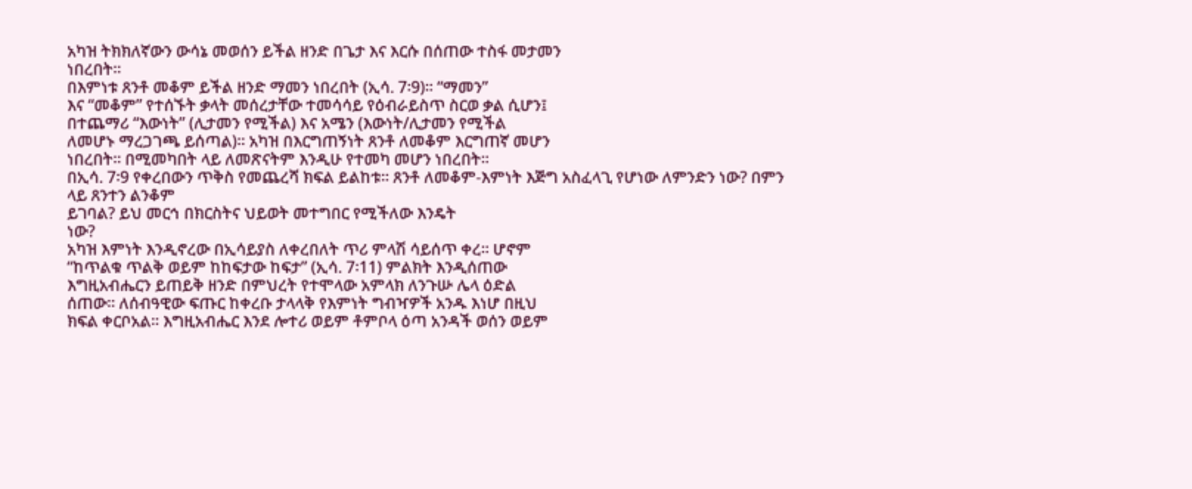አካዝ ትክክለኛውን ውሳኔ መወሰን ይችል ዘንድ በጌታ እና እርሱ በሰጠው ተስፋ መታመን
ነበረበት።
በእምነቱ ጸንቶ መቆም ይችል ዘንድ ማመን ነበረበት (ኢሳ. 7፡9)። “ማመን”
እና “መቆም” የተሰኙት ቃላት መሰረታቸው ተመሳሳይ የዕብራይስጥ ስርወ ቃል ሲሆን፤
በተጨማሪ “እውነት” (ሊታመን የሚችል) እና አሜን (እውነት/ሊታመን የሚችል
ለመሆኑ ማረጋገጫ ይሰጣል)። አካዝ በእርግጠኝነት ጸንቶ ለመቆም እርግጠኛ መሆን
ነበረበት። በሚመካበት ላይ ለመጽናትም እንዲሁ የተመካ መሆን ነበረበት።
በኢሳ. 7፡9 የቀረበውን ጥቅስ የመጨረሻ ክፍል ይልከቱ። ጸንቶ ለመቆም-እምነት እጅግ አስፈላጊ የሆነው ለምንድን ነው? በምን ላይ ጸንተን ልንቆም
ይገባል? ይህ መርኅ በክርስትና ህይወት መተግበር የሚችለው እንዴት
ነው?
አካዝ እምነት እንዲኖረው በኢሳይያስ ለቀረበለት ጥሪ ምላሽ ሳይሰጥ ቀረ። ሆኖም
“ከጥልቁ ጥልቅ ወይም ከከፍታው ከፍታ” (ኢሳ. 7፡11) ምልክት እንዲሰጠው
እግዚአብሔርን ይጠይቅ ዘንድ በምህረት የተሞላው አምላክ ለንጉሡ ሌላ ዕድል
ሰጠው። ለሰብዓዊው ፍጡር ከቀረቡ ታላላቅ የእምነት ግብዣዎች አንዱ እነሆ በዚህ
ክፍል ቀርቦአል። እግዚአብሔር እንደ ሎተሪ ወይም ቶምቦላ ዕጣ አንዳች ወሰን ወይም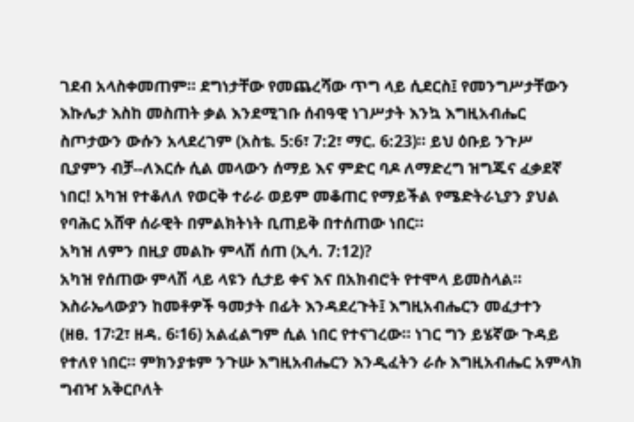ገደብ አላስቀመጠም። ደግነታቸው የመጨረሻው ጥግ ላይ ሲደርስ፤ የመንግሥታቸውን
እኩሌታ እስከ መስጠት ቃል እንደሚገቡ ሰብዓዊ ነገሥታት እንኳ እግዚአብሔር
ስጦታውን ውሱን አላደረገም (አስቴ. 5:6፣ 7:2፣ ማር. 6:23)። ይህ ዕቡይ ንጉሥ
ቢያምን ብቻ--ለእርሱ ሲል መላውን ሰማይ እና ምድር ባዶ ለማድረግ ዝግጁና ፈቃደኛ
ነበር! አካዝ የተቆለለ የወርቅ ተራራ ወይም መቆጠር የማይችል የሜድትራኒያን ያህል
የባሕር አሸዋ ሰራዊት በምልክትነት ቢጠይቅ በተሰጠው ነበር።
አካዝ ለምን በዚያ መልኩ ምላሽ ሰጠ (ኢሳ. 7:12)?
አካዝ የሰጠው ምላሽ ላይ ላዩን ሲታይ ቀና እና በአክብሮት የተሞላ ይመስላል።
እስራኤላውያን ከመቶዎች ዓመታት በፊት እንዳደረጉት፤ እግዚአብሔርን መፈታተን
(ዘፀ. 17፡2፣ ዘዳ. 6፡16) አልፈልግም ሲል ነበር የተናገረው። ነገር ግን ይሄኛው ጉዳይ
የተለየ ነበር። ምክንያቱም ንጉሡ እግዚአብሔርን እንዲፈትን ራሱ እግዚአብሔር አምላክ
ግብዣ አቅርቦለት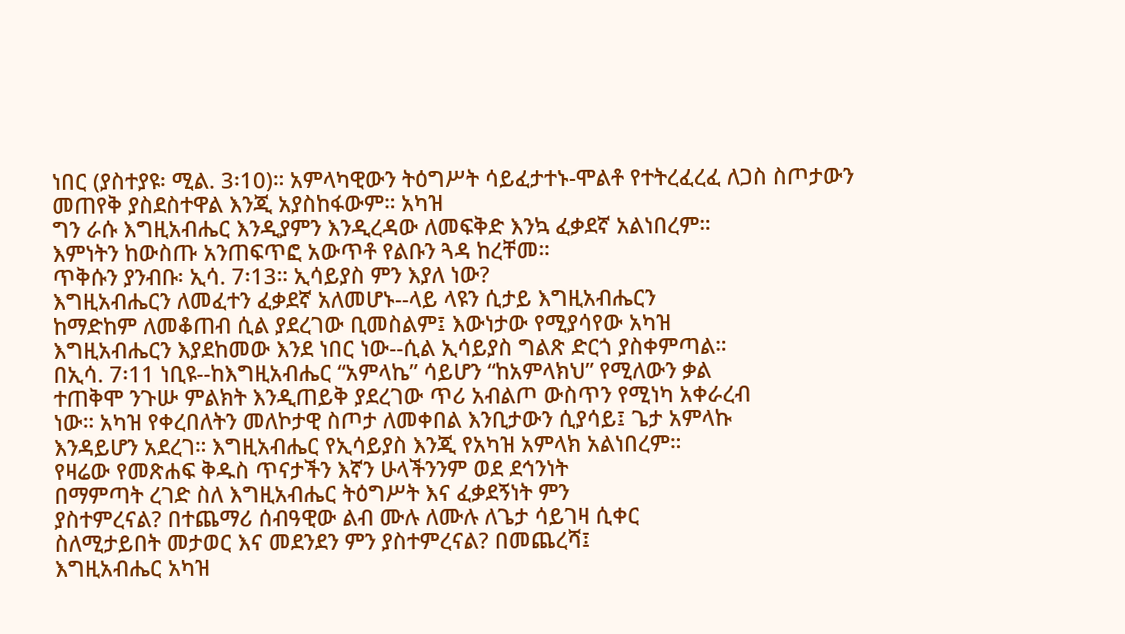ነበር (ያስተያዩ፡ ሚል. 3፡10)። አምላካዊውን ትዕግሥት ሳይፈታተኑ-ሞልቶ የተትረፈረፈ ለጋስ ስጦታውን መጠየቅ ያስደስተዋል እንጂ አያስከፋውም። አካዝ
ግን ራሱ እግዚአብሔር እንዲያምን እንዲረዳው ለመፍቅድ እንኳ ፈቃደኛ አልነበረም።
እምነትን ከውስጡ አንጠፍጥፎ አውጥቶ የልቡን ጓዳ ከረቸመ።
ጥቅሱን ያንብቡ፡ ኢሳ. 7፡13። ኢሳይያስ ምን እያለ ነው?
እግዚአብሔርን ለመፈተን ፈቃደኛ አለመሆኑ--ላይ ላዩን ሲታይ እግዚአብሔርን
ከማድከም ለመቆጠብ ሲል ያደረገው ቢመስልም፤ እውነታው የሚያሳየው አካዝ
እግዚአብሔርን እያደከመው እንደ ነበር ነው--ሲል ኢሳይያስ ግልጽ ድርጎ ያስቀምጣል።
በኢሳ. 7፡11 ነቢዩ--ከእግዚአብሔር “አምላኬ” ሳይሆን “ከአምላክህ” የሚለውን ቃል
ተጠቅሞ ንጉሡ ምልክት እንዲጠይቅ ያደረገው ጥሪ አብልጦ ውስጥን የሚነካ አቀራረብ
ነው። አካዝ የቀረበለትን መለኮታዊ ስጦታ ለመቀበል እንቢታውን ሲያሳይ፤ ጌታ አምላኩ
እንዳይሆን አደረገ። እግዚአብሔር የኢሳይያስ እንጂ የአካዝ አምላክ አልነበረም።
የዛሬው የመጽሐፍ ቅዱስ ጥናታችን እኛን ሁላችንንም ወደ ደኅንነት
በማምጣት ረገድ ስለ እግዚአብሔር ትዕግሥት እና ፈቃደኝነት ምን
ያስተምረናል? በተጨማሪ ሰብዓዊው ልብ ሙሉ ለሙሉ ለጌታ ሳይገዛ ሲቀር
ስለሚታይበት መታወር እና መደንደን ምን ያስተምረናል? በመጨረሻ፤
እግዚአብሔር አካዝ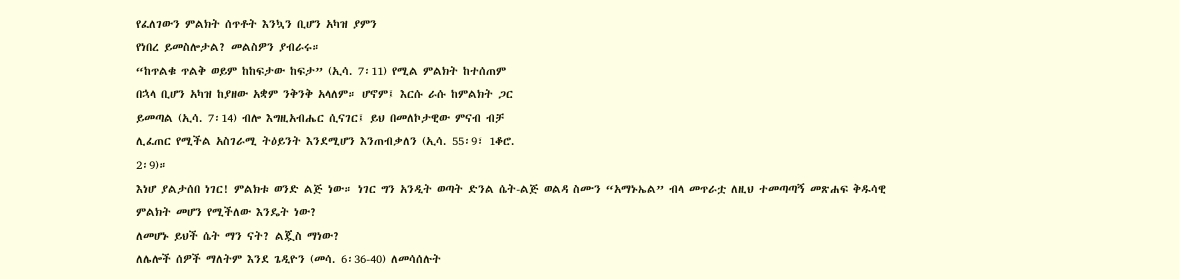የፈለገውን ምልክት ሰጥቶት እንኳን ቢሆን አካዝ ያምን
የነበረ ይመስሎታል? መልስዎን ያብራሩ።
“ከጥልቁ ጥልቅ ወይም ከከፍታው ከፍታ” (ኢሳ. 7፡11) የሚል ምልክት ከተሰጠም
በኋላ ቢሆን አካዝ ከያዘው አቋም ንቅንቅ አላለም። ሆኖም፤ እርሱ ራሱ ከምልክት ጋር
ይመጣል (ኢሳ. 7፡14) ብሎ እግዚአብሔር ሲናገር፤ ይህ በመለኮታዊው ምናብ ብቻ
ሊፈጠር የሚችል አስገራሚ ትዕይንት እንደሚሆን እንጠብቃለን (ኢሳ. 55፡9፣ 1ቆሮ.
2፡9)።
እነሆ ያልታሰበ ነገር! ምልክቱ ወንድ ልጅ ነው። ነገር ግን አንዲት ወጣት ድንል ሴት-ልጅ ወልዳ ስሙን “አማኑኤል” ብላ መጥራቷ ለዚህ ተመጣጣኝ መጽሐፍ ቅዱሳዊ
ምልክት መሆን የሚችለው እንዴት ነው?
ለመሆኑ ይህች ሴት ማን ናት? ልጇስ ማነው?
ለሌሎች ሰዎች ማለትም እንደ ጌዲዮን (መሳ. 6፡36-40) ለመሳሰሉት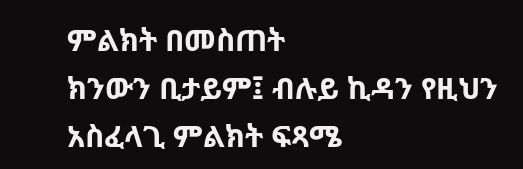ምልክት በመስጠት
ክንውን ቢታይም፤ ብሉይ ኪዳን የዚህን አስፈላጊ ምልክት ፍጻሜ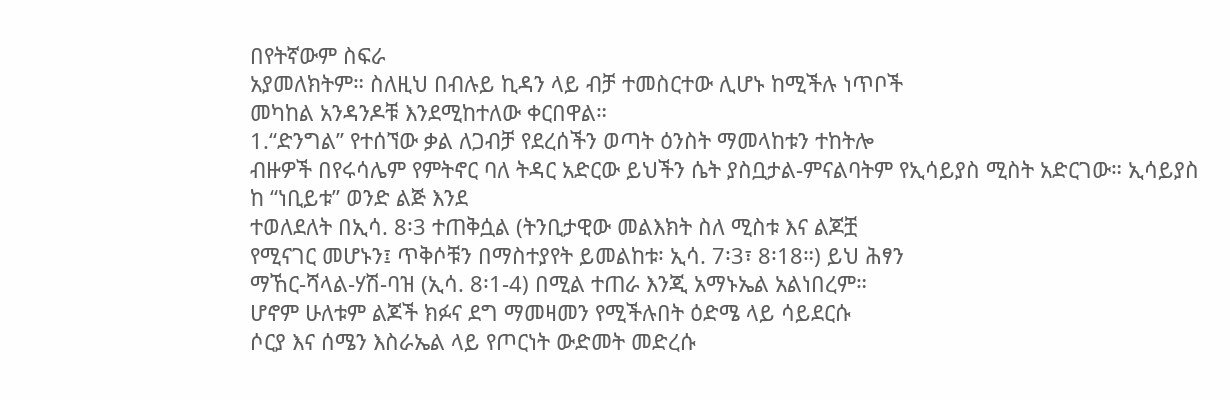በየትኛውም ስፍራ
አያመለክትም። ስለዚህ በብሉይ ኪዳን ላይ ብቻ ተመስርተው ሊሆኑ ከሚችሉ ነጥቦች
መካከል አንዳንዶቹ እንደሚከተለው ቀርበዋል።
1.“ድንግል” የተሰኘው ቃል ለጋብቻ የደረሰችን ወጣት ዕንስት ማመላከቱን ተከትሎ
ብዙዎች በየሩሳሌም የምትኖር ባለ ትዳር አድርው ይህችን ሴት ያስቧታል-ምናልባትም የኢሳይያስ ሚስት አድርገው። ኢሳይያስ ከ “ነቢይቱ” ወንድ ልጅ እንደ
ተወለደለት በኢሳ. 8፡3 ተጠቅሷል (ትንቢታዊው መልእክት ስለ ሚስቱ እና ልጆቿ
የሚናገር መሆኑን፤ ጥቅሶቹን በማስተያየት ይመልከቱ፡ ኢሳ. 7፡3፣ 8፡18።) ይህ ሕፃን
ማኸር-ሻላል-ሃሽ-ባዝ (ኢሳ. 8፡1-4) በሚል ተጠራ እንጂ አማኑኤል አልነበረም።
ሆኖም ሁለቱም ልጆች ክፉና ደግ ማመዛመን የሚችሉበት ዕድሜ ላይ ሳይደርሱ
ሶርያ እና ሰሜን እስራኤል ላይ የጦርነት ውድመት መድረሱ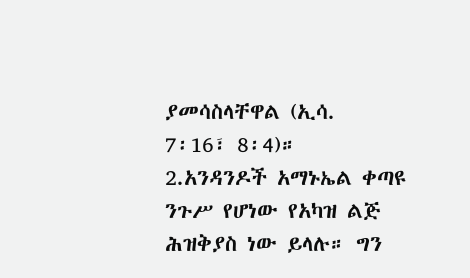ያመሳስላቸዋል (ኢሳ.
7፡16፣ 8፡4)።
2.አንዳንዶች አማኑኤል ቀጣዩ ንጉሥ የሆነው የአካዝ ልጅ ሕዝቅያስ ነው ይላሉ። ግን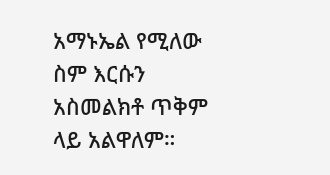አማኑኤል የሚለው ስም እርሱን አስመልክቶ ጥቅም ላይ አልዋለም።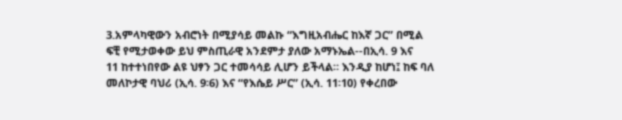3.አምላካዊውን አብሮነት በሚያሳይ መልኩ “እግዚአብሔር ከእኛ ጋር” በሚል
ፍቺ የሚታወቀው ይህ ምስጢራዊ አንደምታ ያለው አማኑኤል--በኢሳ. 9 እና
11 ከተተነበየው ልዩ ህፃን ጋር ተመሳሳይ ሊሆን ይችላል። እንዲያ ከሆነ፤ ከፍ ባለ
መለኮታዊ ባህሪ (ኢሳ. 9፡6) እና “የእሴይ ሥር” (ኢሳ. 11፡10) የቀረበው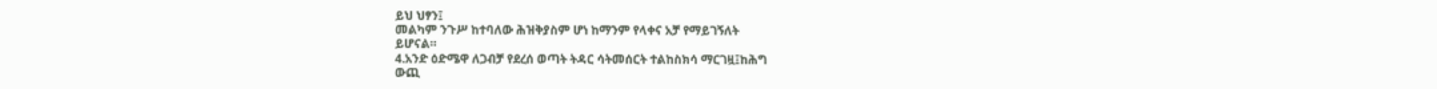ይህ ህፃን፤
መልካም ንጉሥ ከተባለው ሕዝቅያስም ሆነ ከማንም የላቀና አቻ የማይገኝለት
ይሆናል።
4.አንድ ዕድሜዋ ለጋብቻ የደረሰ ወጣት ትዳር ሳትመሰርት ተልከስክሳ ማርገዟ፤ከሕግ
ውጪ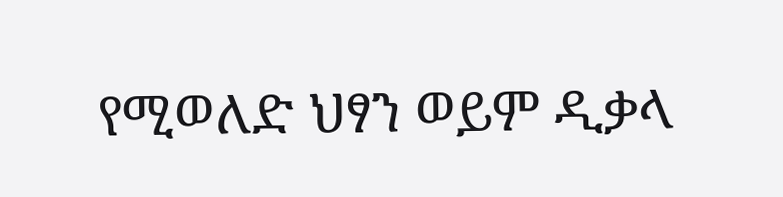የሚወለድ ህፃን ወይም ዲቃላ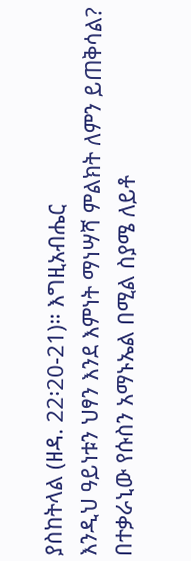ያስከትላል (ዘዳ. 22፡20-21)። እግዚአብሔር
እንዲህ ዓይነቱን ህፃን እንደ እምነት ማነሣሻ ምልክት ለምን ይጠቅሳል?
በተቃራኒው የሱስን አማኑኤል በሚል ስያሜ ለይቶ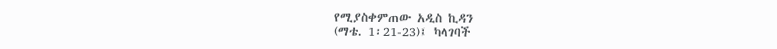የሚያስቀምጠው አዲስ ኪዳን
(ማቴ. 1፡21-23)፤ ካላገባች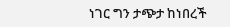ነገር ግን ታጭታ ከነበረች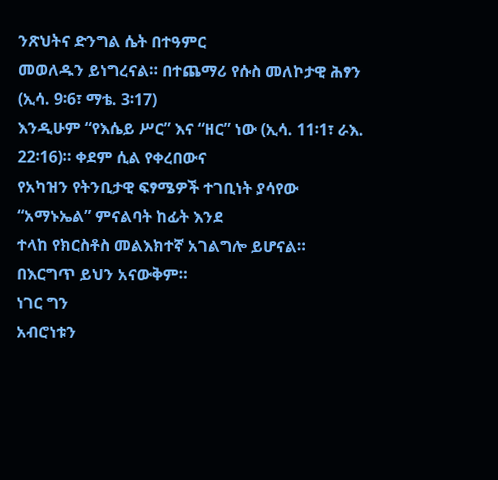ንጽህትና ድንግል ሴት በተዓምር
መወለዱን ይነግረናል። በተጨማሪ የሱስ መለኮታዊ ሕፃን (ኢሳ. 9፡6፣ ማቴ. 3፡17)
እንዲሁም “የእሴይ ሥር” እና “ዘር” ነው (ኢሳ. 11፡1፣ ራእ. 22፡16)። ቀደም ሲል የቀረበውና
የአካዝን የትንቢታዊ ፍፃሜዎች ተገቢነት ያሳየው “አማኑኤል” ምናልባት ከፊት እንደ
ተላከ የክርስቶስ መልእክተኛ አገልግሎ ይሆናል። በእርግጥ ይህን አናውቅም።
ነገር ግን
አብሮነቱን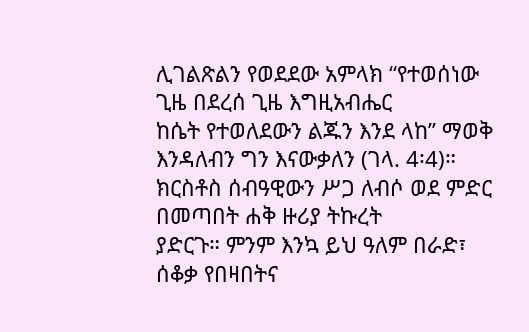ሊገልጽልን የወደደው አምላክ “የተወሰነው ጊዜ በደረሰ ጊዜ እግዚአብሔር
ከሴት የተወለደውን ልጁን እንደ ላከ” ማወቅ እንዳለብን ግን እናውቃለን (ገላ. 4፡4)።
ክርስቶስ ሰብዓዊውን ሥጋ ለብሶ ወደ ምድር በመጣበት ሐቅ ዙሪያ ትኩረት
ያድርጉ። ምንም እንኳ ይህ ዓለም በራድ፣ ሰቆቃ የበዛበትና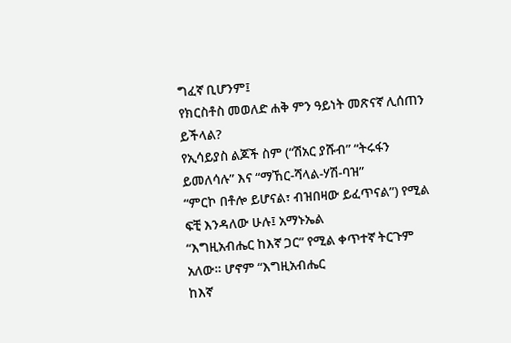ግፈኛ ቢሆንም፤
የክርስቶስ መወለድ ሐቅ ምን ዓይነት መጽናኛ ሊሰጠን ይችላል?
የኢሳይያስ ልጆች ስም (“ሽአር ያሹብ” “ትሩፋን ይመለሳሉ” እና “ማኸር-ሻላል-ሃሽ-ባዝ”
“ምርኮ በቶሎ ይሆናል፣ ብዝበዛው ይፈጥናል”) የሚል ፍቺ እንዳለው ሁሉ፤ አማኑኤል
“እግዚአብሔር ከእኛ ጋር” የሚል ቀጥተኛ ትርጉም አለው። ሆኖም “እግዚአብሔር
ከእኛ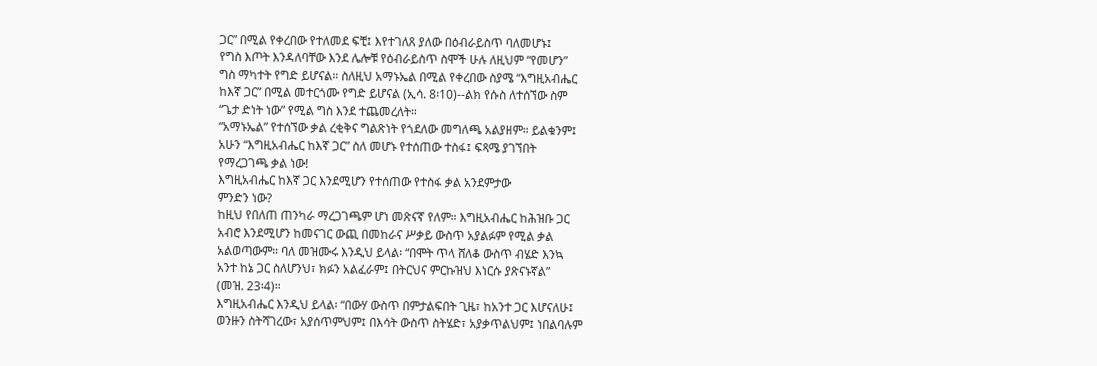ጋር” በሚል የቀረበው የተለመደ ፍቺ፤ እየተገለጸ ያለው በዕብራይስጥ ባለመሆኑ፤
የግስ እጦት እንዳለባቸው እንደ ሌሎቹ የዕብራይስጥ ስሞች ሁሉ ለዚህም “የመሆን”
ግስ ማካተት የግድ ይሆናል። ስለዚህ አማኑኤል በሚል የቀረበው ስያሜ “እግዚአብሔር
ከእኛ ጋር” በሚል መተርጎሙ የግድ ይሆናል (ኢሳ. 8፡10)--ልክ የሱስ ለተሰኘው ስም
“ጌታ ድነት ነው” የሚል ግስ እንደ ተጨመረለት።
“አማኑኤል” የተሰኘው ቃል ረቂቅና ግልጽነት የጎደለው መግለጫ አልያዘም። ይልቁንም፤
አሁን “እግዚአብሔር ከእኛ ጋር” ስለ መሆኑ የተሰጠው ተስፋ፤ ፍጻሜ ያገኘበት
የማረጋገጫ ቃል ነው!
እግዚአብሔር ከእኛ ጋር እንደሚሆን የተሰጠው የተስፋ ቃል አንደምታው
ምንድን ነው?
ከዚህ የበለጠ ጠንካራ ማረጋገጫም ሆነ መጽናኛ የለም። እግዚአብሔር ከሕዝቡ ጋር
አብሮ እንደሚሆን ከመናገር ውጪ በመከራና ሥቃይ ውስጥ አያልፉም የሚል ቃል
አልወጣውም። ባለ መዝሙሩ እንዲህ ይላል፡ “በሞት ጥላ ሸለቆ ውስጥ ብሄድ እንኳ
አንተ ከኔ ጋር ስለሆንህ፣ ክፉን አልፈራም፤ በትርህና ምርኩዝህ እነርሱ ያጽናኑኛል”
(መዝ. 23፡4)።
እግዚአብሔር እንዲህ ይላል፡ “በውሃ ውስጥ በምታልፍበት ጊዜ፣ ከአንተ ጋር እሆናለሁ፤
ወንዙን ስትሻገረው፣ አያሰጥምህም፤ በእሳት ውስጥ ስትሄድ፣ አያቃጥልህም፤ ነበልባሉም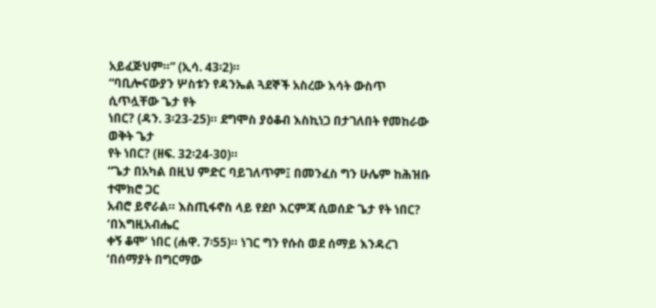አይፈጅህም።” (ኢሳ. 43፡2)።
“ባቢሎናውያን ሦስቱን የዳንኤል ጓደኞች አስረው እሳት ውስጥ ሲጥሏቸው ጌታ የት
ነበር? (ዳን. 3፡23-25)። ደግሞስ ያዕቆብ እስኪነጋ በታገለበት የመከራው ወቅት ጌታ
የት ነበር? (ዘፍ. 32፡24-30)።
“ጌታ በአካል በዚህ ምድር ባይገለጥም፤ በመንፈስ ግን ሁሌም ከሕዝቡ ተሞክሮ ጋር
አብሮ ይኖራል። እስጢፋኖስ ላይ የደቦ እርምጃ ሲወሰድ ጌታ የት ነበር? ‘በእግዚአብሔር
ቀኝ ቆሞ’ ነበር (ሐዋ. 7፡55)። ነገር ግን የሱስ ወደ ሰማይ እንዳረገ ‘በሰማያት በግርማው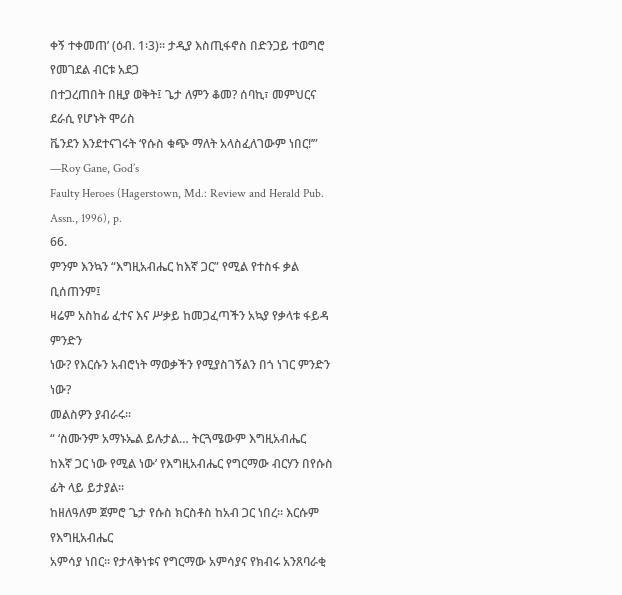ቀኝ ተቀመጠ’ (ዕብ. 1፡3)። ታዲያ እስጢፋኖስ በድንጋይ ተወግሮ የመገደል ብርቱ አደጋ
በተጋረጠበት በዚያ ወቅት፤ ጌታ ለምን ቆመ? ሰባኪ፣ መምህርና ደራሲ የሆኑት ሞሪስ
ቬንደን እንደተናገሩት ‘የሱስ ቁጭ ማለት አላስፈለገውም ነበር!’” —Roy Gane, God’s
Faulty Heroes (Hagerstown, Md.: Review and Herald Pub. Assn., 1996), p.
66.
ምንም እንኳን “እግዚአብሔር ከእኛ ጋር” የሚል የተስፋ ቃል ቢሰጠንም፤
ዛሬም አስከፊ ፈተና እና ሥቃይ ከመጋፈጣችን አኳያ የቃላቱ ፋይዳ ምንድን
ነው? የእርሱን አብሮነት ማወቃችን የሚያስገኝልን በጎ ነገር ምንድን ነው?
መልስዎን ያብራሩ።
“ ‘ስሙንም አማኑኤል ይሉታል… ትርጓሜውም እግዚአብሔር
ከእኛ ጋር ነው የሚል ነው’ የእግዚአብሔር የግርማው ብርሃን በየሱስ ፊት ላይ ይታያል።
ከዘለዓለም ጀምሮ ጌታ የሱስ ክርስቶስ ከአብ ጋር ነበረ። እርሱም የእግዚአብሔር
አምሳያ ነበር። የታላቅነቱና የግርማው አምሳያና የክብሩ አንጸባራቂ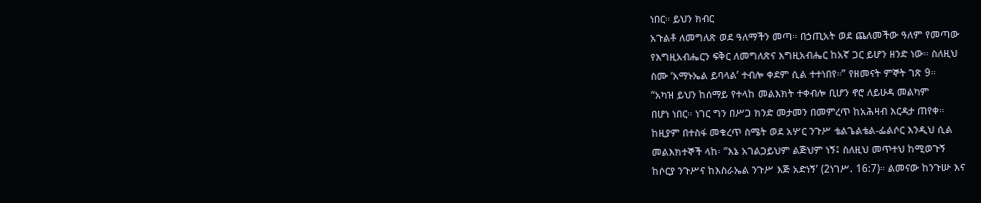ነበር። ይህን ክብር
አጉልቶ ለመግለጽ ወደ ዓለማችን መጣ። በኃጢአት ወደ ጨለመችው ዓለም የመጣው
የእግዚአብሔርን ፍቅር ለመግለጽና እግዚአብሔር ከአኛ ጋር ይሆን ዘንድ ነው። ስለዚህ
ስሙ ‘አማኑኤል ይባላል’ ተብሎ ቀደም ሲል ተተነበየ።” የዘመናት ምኞት ገጽ 9።
“አካዝ ይህን ከሰማይ የተላከ መልእክት ተቀብሎ ቢሆን ኖሮ ለይሁዳ መልካም
በሆነ ነበር። ነገር ግን በሥጋ ክንድ መታመን በመምረጥ ከአሕዛብ እርዳታ ጠየቀ።
ከዚያም በተስፋ መቁረጥ ስሜት ወደ አሦር ንጉሥ ቴልጌልቴል-ፌልሶር እንዲህ ሲል
መልእክተኞች ላከ፡ “እኔ አገልጋይህም ልጅህም ነኝ፤ ስለዚህ መጥተህ ከሚወጉኝ
ከሶርያ ንጉሥና ከእስራኤል ንጉሥ እጅ አድነኝ’ (2ነገሥ. 16:7)። ልመናው ከንጉሡ እና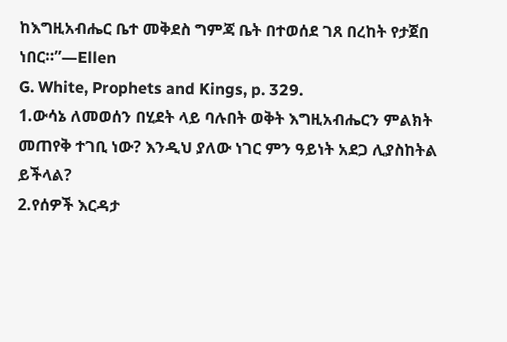ከእግዚአብሔር ቤተ መቅደስ ግምጃ ቤት በተወሰደ ገጸ በረከት የታጀበ ነበር።”—Ellen
G. White, Prophets and Kings, p. 329.
1.ውሳኔ ለመወሰን በሂደት ላይ ባሉበት ወቅት እግዚአብሔርን ምልክት
መጠየቅ ተገቢ ነው? እንዲህ ያለው ነገር ምን ዓይነት አደጋ ሊያስከትል
ይችላል?
2.የሰዎች እርዳታ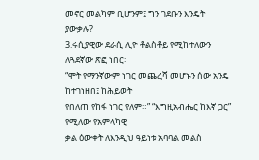መኖር መልካም ቢሆንም፤ ግን ገደቡን እንዴት ያውቃሉ?
3.ሩሲያዊው ደራሲ ሊዮ ቶልስቶይ የሚከተለውን ለጓደኛው ጽፎ ነበር፡
“ሞት የማንኛውም ነገር መጨረሻ መሆኑን ሰው አንዴ ከተገነዘበ፤ ከሕይወት
የበለጠ የከፋ ነገር የለም።” “እግዚአብሔር ከእኛ ጋር” የሚለው የአምላካዊ
ቃል ዕውቀት ለእንዲህ ዓይነቱ አባባል መልስ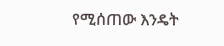የሚሰጠው እንዴት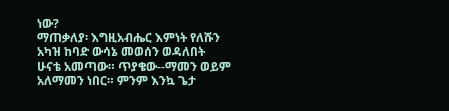ነው?
ማጠቃለያ፡ እግዚአብሔር እምነት የለሹን አካዝ ከባድ ውሳኔ መወሰን ወዳለበት
ሁናቴ አመጣው። ጥያቄው--ማመን ወይም አለማመን ነበር። ምንም እንኳ ጌታ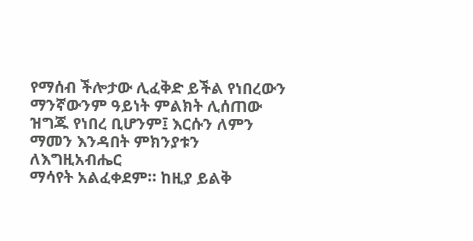የማሰብ ችሎታው ሊፈቅድ ይችል የነበረውን ማንኛውንም ዓይነት ምልክት ሊሰጠው
ዝግጁ የነበረ ቢሆንም፤ እርሱን ለምን ማመን እንዳበት ምክንያቱን ለእግዚአብሔር
ማሳየት አልፈቀደም። ከዚያ ይልቅ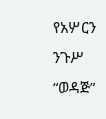የአሦርን ንጉሥ “ወዳጅ”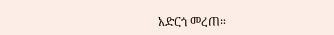አድርጎ መረጠ።